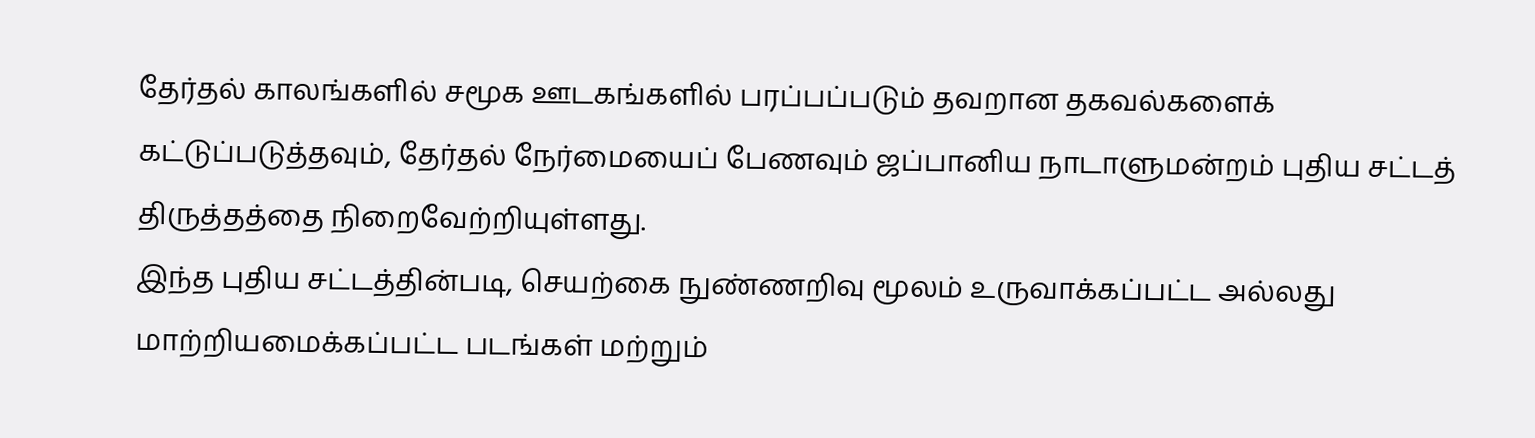தேர்தல் காலங்களில் சமூக ஊடகங்களில் பரப்பப்படும் தவறான தகவல்களைக் கட்டுப்படுத்தவும், தேர்தல் நேர்மையைப் பேணவும் ஜப்பானிய நாடாளுமன்றம் புதிய சட்டத் திருத்தத்தை நிறைவேற்றியுள்ளது.
இந்த புதிய சட்டத்தின்படி, செயற்கை நுண்ணறிவு மூலம் உருவாக்கப்பட்ட அல்லது மாற்றியமைக்கப்பட்ட படங்கள் மற்றும்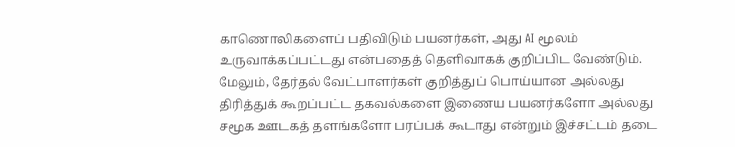காணொலிகளைப் பதிவிடும் பயனர்கள், அது AI மூலம் உருவாக்கப்பட்டது என்பதைத் தெளிவாகக் குறிப்பிட வேண்டும். மேலும், தேர்தல் வேட்பாளர்கள் குறித்துப் பொய்யான அல்லது திரித்துக் கூறப்பட்ட தகவல்களை இணைய பயனர்களோ அல்லது சமூக ஊடகத் தளங்களோ பரப்பக் கூடாது என்றும் இச்சட்டம் தடை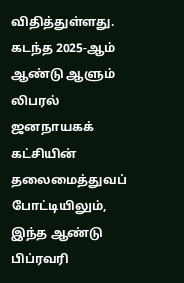விதித்துள்ளது.
கடந்த 2025-ஆம் ஆண்டு ஆளும் லிபரல் ஜனநாயகக் கட்சியின் தலைமைத்துவப் போட்டியிலும், இந்த ஆண்டு பிப்ரவரி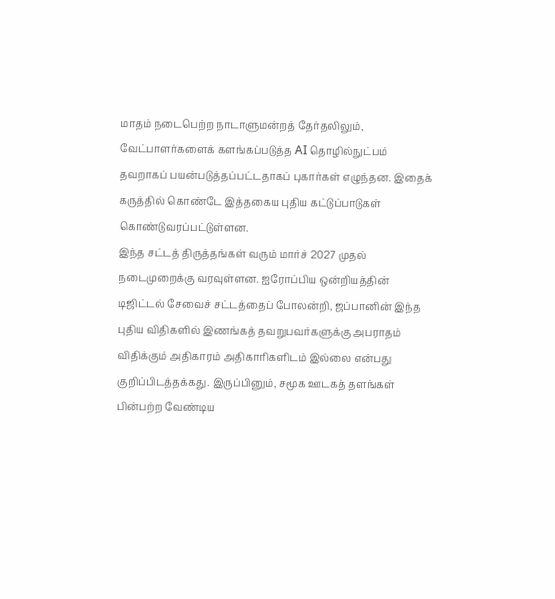மாதம் நடைபெற்ற நாடாளுமன்றத் தேர்தலிலும், வேட்பாளர்களைக் களங்கப்படுத்த AI தொழில்நுட்பம் தவறாகப் பயன்படுத்தப்பட்டதாகப் புகார்கள் எழுந்தன. இதைக் கருத்தில் கொண்டே இத்தகைய புதிய கட்டுப்பாடுகள் கொண்டுவரப்பட்டுள்ளன.
இந்த சட்டத் திருத்தங்கள் வரும் மார்ச் 2027 முதல் நடைமுறைக்கு வரவுள்ளன. ஐரோப்பிய ஒன்றியத்தின் டிஜிட்டல் சேவைச் சட்டத்தைப் போலன்றி, ஜப்பானின் இந்த புதிய விதிகளில் இணங்கத் தவறுபவர்களுக்கு அபராதம் விதிக்கும் அதிகாரம் அதிகாரிகளிடம் இல்லை என்பது குறிப்பிடத்தக்கது. இருப்பினும், சமூக ஊடகத் தளங்கள் பின்பற்ற வேண்டிய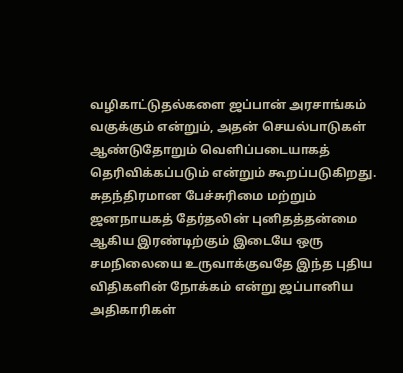வழிகாட்டுதல்களை ஜப்பான் அரசாங்கம் வகுக்கும் என்றும், அதன் செயல்பாடுகள் ஆண்டுதோறும் வெளிப்படையாகத் தெரிவிக்கப்படும் என்றும் கூறப்படுகிறது.
சுதந்திரமான பேச்சுரிமை மற்றும் ஜனநாயகத் தேர்தலின் புனிதத்தன்மை ஆகிய இரண்டிற்கும் இடையே ஒரு சமநிலையை உருவாக்குவதே இந்த புதிய விதிகளின் நோக்கம் என்று ஜப்பானிய அதிகாரிகள்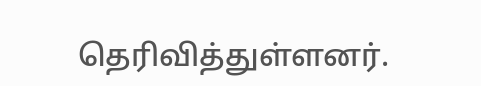தெரிவித்துள்ளனர்.